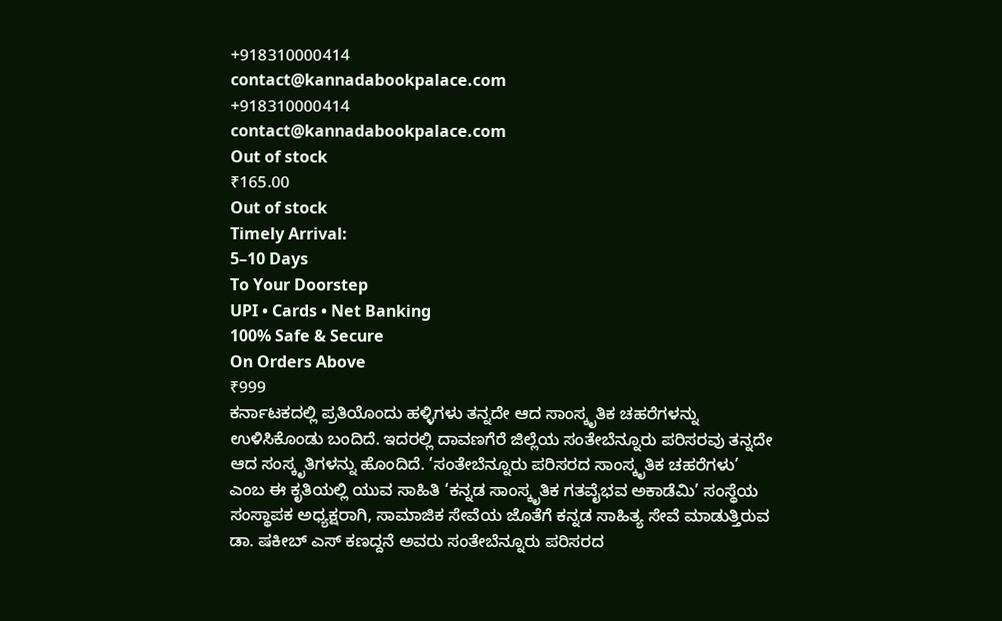+918310000414
contact@kannadabookpalace.com
+918310000414
contact@kannadabookpalace.com
Out of stock
₹165.00
Out of stock
Timely Arrival:
5–10 Days
To Your Doorstep
UPI • Cards • Net Banking
100% Safe & Secure
On Orders Above
₹999
ಕರ್ನಾಟಕದಲ್ಲಿ ಪ್ರತಿಯೊಂದು ಹಳ್ಳಿಗಳು ತನ್ನದೇ ಆದ ಸಾಂಸ್ಕೃತಿಕ ಚಹರೆಗಳನ್ನು ಉಳಿಸಿಕೊಂಡು ಬಂದಿದೆ. ಇದರಲ್ಲಿ ದಾವಣಗೆರೆ ಜಿಲ್ಲೆಯ ಸಂತೇಬೆನ್ನೂರು ಪರಿಸರವು ತನ್ನದೇ ಆದ ಸಂಸ್ಕೃತಿಗಳನ್ನು ಹೊಂದಿದೆ. ‘ಸಂತೇಬೆನ್ನೂರು ಪರಿಸರದ ಸಾಂಸ್ಕೃತಿಕ ಚಹರೆಗಳು’ ಎಂಬ ಈ ಕೃತಿಯಲ್ಲಿ ಯುವ ಸಾಹಿತಿ ‘ಕನ್ನಡ ಸಾಂಸ್ಕೃತಿಕ ಗತವೈಭವ ಅಕಾಡೆಮಿ’ ಸಂಸ್ಥೆಯ ಸಂಸ್ಥಾಪಕ ಅಧ್ಯಕ್ಷರಾಗಿ, ಸಾಮಾಜಿಕ ಸೇವೆಯ ಜೊತೆಗೆ ಕನ್ನಡ ಸಾಹಿತ್ಯ ಸೇವೆ ಮಾಡುತ್ತಿರುವ ಡಾ. ಷಕೀಬ್ ಎಸ್ ಕಣದ್ದನೆ ಅವರು ಸಂತೇಬೆನ್ನೂರು ಪರಿಸರದ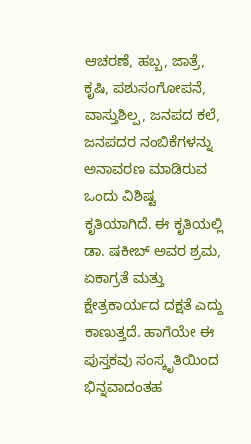ಆಚರಣೆ, ಹಬ್ಬ, ಜಾತ್ರೆ, ಕೃಷಿ, ಪಶುಸಂಗೋಪನೆ, ವಾಸ್ತುಶಿಲ್ಪ, ಜನಪದ ಕಲೆ, ಜನಪದರ ನಂಬಿಕೆಗಳನ್ನು ಅನಾವರಣ ಮಾಡಿರುವ ಒಂದು ವಿಶಿಷ್ಟ ಕೃತಿಯಾಗಿದೆ. ಈ ಕೃತಿಯಲ್ಲಿ ಡಾ. ಷಕೀಬ್ ಅವರ ಶ್ರಮ, ಏಕಾಗ್ರತೆ ಮತ್ತು ಕ್ಷೇತ್ರಕಾರ್ಯದ ದಕ್ಷತೆ ಎದ್ದು ಕಾಣುತ್ತದೆ. ಹಾಗೆಯೇ ಈ ಪುಸ್ತಕವು ಸಂಸ್ಕೃತಿಯಿಂದ ಭಿನ್ನವಾದಂತಹ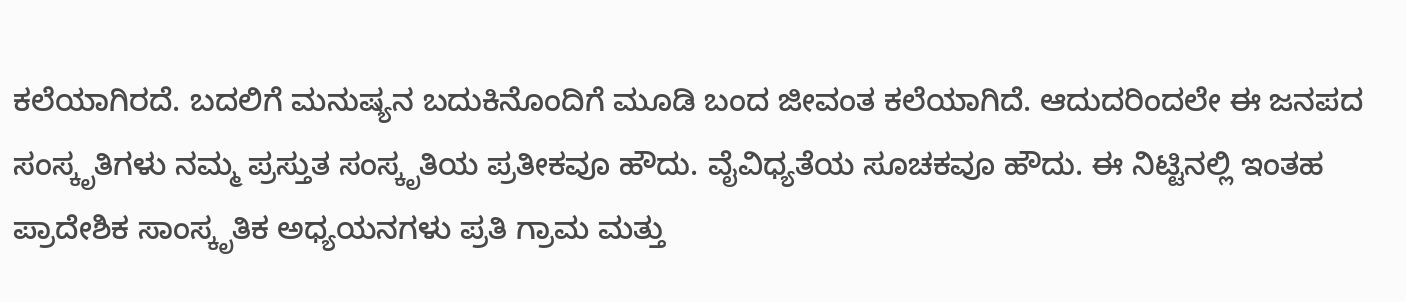ಕಲೆಯಾಗಿರದೆ. ಬದಲಿಗೆ ಮನುಷ್ಯನ ಬದುಕಿನೊಂದಿಗೆ ಮೂಡಿ ಬಂದ ಜೀವಂತ ಕಲೆಯಾಗಿದೆ. ಆದುದರಿಂದಲೇ ಈ ಜನಪದ ಸಂಸ್ಕೃತಿಗಳು ನಮ್ಮ ಪ್ರಸ್ತುತ ಸಂಸ್ಕೃತಿಯ ಪ್ರತೀಕವೂ ಹೌದು. ವೈವಿಧ್ಯತೆಯ ಸೂಚಕವೂ ಹೌದು. ಈ ನಿಟ್ಟಿನಲ್ಲಿ ಇಂತಹ ಪ್ರಾದೇಶಿಕ ಸಾಂಸ್ಕೃತಿಕ ಅಧ್ಯಯನಗಳು ಪ್ರತಿ ಗ್ರಾಮ ಮತ್ತು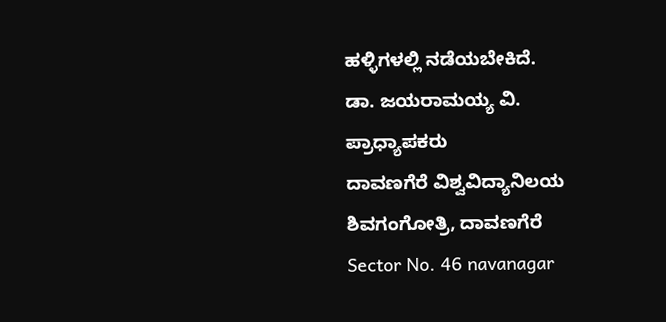ಹಳ್ಳಿಗಳಲ್ಲಿ ನಡೆಯಬೇಕಿದೆ.
ಡಾ. ಜಯರಾಮಯ್ಯ ವಿ.
ಪ್ರಾಧ್ಯಾಪಕರು
ದಾವಣಗೆರೆ ವಿಶ್ವವಿದ್ಯಾನಿಲಯ
ಶಿವಗಂಗೋತ್ರಿ, ದಾವಣಗೆರೆ
Sector No. 46 navanagar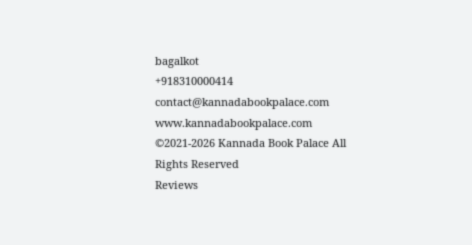bagalkot
+918310000414
contact@kannadabookpalace.com
www.kannadabookpalace.com
©2021-2026 Kannada Book Palace All Rights Reserved
Reviews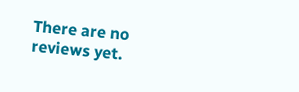There are no reviews yet.